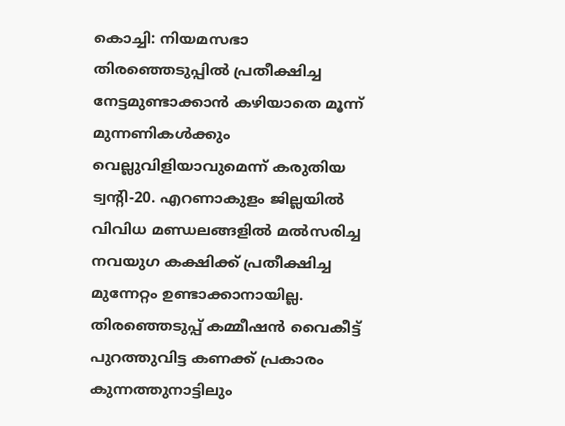കൊച്ചി: നിയമസഭാ തിരഞ്ഞെടുപ്പിൽ പ്രതീക്ഷിച്ച നേട്ടമുണ്ടാക്കാൻ കഴിയാതെ മൂന്ന് മുന്നണികൾക്കും വെല്ലുവിളിയാവുമെന്ന് കരുതിയ ട്വന്റി-20. എറണാകുളം ജില്ലയിൽ വിവിധ മണ്ഡലങ്ങളിൽ മൽസരിച്ച നവയുഗ കക്ഷിക്ക് പ്രതീക്ഷിച്ച മുന്നേറ്റം ഉണ്ടാക്കാനായില്ല. തിരഞ്ഞെടുപ്പ് കമ്മീഷൻ വൈകീട്ട് പുറത്തുവിട്ട കണക്ക് പ്രകാരം കുന്നത്തുനാട്ടിലും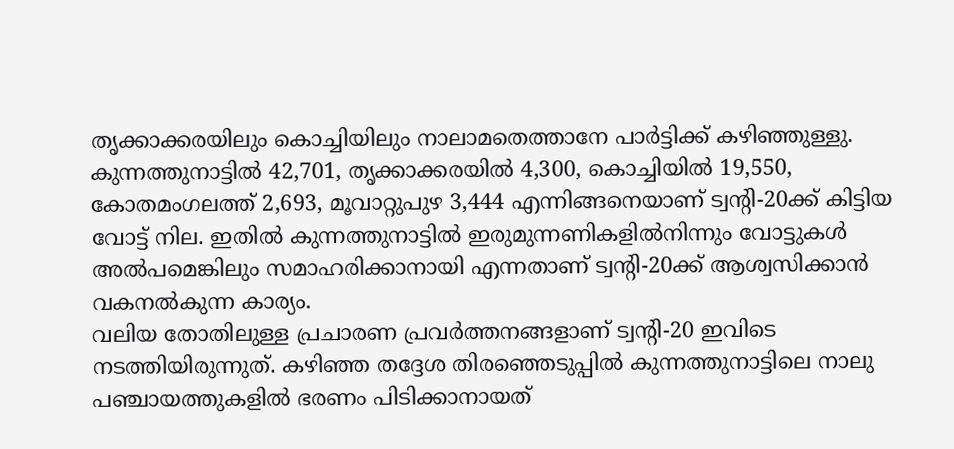തൃക്കാക്കരയിലും കൊച്ചിയിലും നാലാമതെത്താനേ പാർട്ടിക്ക് കഴിഞ്ഞുള്ളു.
കുന്നത്തുനാട്ടിൽ 42,701, തൃക്കാക്കരയിൽ 4,300, കൊച്ചിയിൽ 19,550, കോതമംഗലത്ത് 2,693, മൂവാറ്റുപുഴ 3,444 എന്നിങ്ങനെയാണ് ട്വന്റി-20ക്ക് കിട്ടിയ വോട്ട് നില. ഇതിൽ കുന്നത്തുനാട്ടിൽ ഇരുമുന്നണികളിൽനിന്നും വോട്ടുകൾ അൽപമെങ്കിലും സമാഹരിക്കാനായി എന്നതാണ് ട്വന്റി-20ക്ക് ആശ്വസിക്കാൻ വകനൽകുന്ന കാര്യം.
വലിയ തോതിലുള്ള പ്രചാരണ പ്രവർത്തനങ്ങളാണ് ട്വന്റി-20 ഇവിടെ നടത്തിയിരുന്നുത്. കഴിഞ്ഞ തദ്ദേശ തിരഞ്ഞെടുപ്പിൽ കുന്നത്തുനാട്ടിലെ നാലു പഞ്ചായത്തുകളിൽ ഭരണം പിടിക്കാനായത്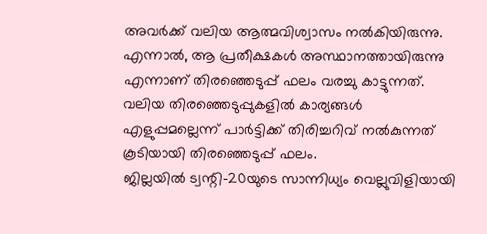അവർക്ക് വലിയ ആത്മവിശ്വാസം നൽകിയിരുന്നു.
എന്നാൽ, ആ പ്രതീക്ഷകൾ അസ്ഥാനത്തായിരുന്നു എന്നാണ് തിരഞ്ഞെടുപ്പ് ഫലം വരച്ചു കാട്ടുന്നത്. വലിയ തിരഞ്ഞെടുപ്പുകളിൽ കാര്യങ്ങൾ എളുപ്പമല്ലെന്ന് പാർട്ടിക്ക് തിരിച്ചറിവ് നൽകുന്നത് കൂടിയായി തിരഞ്ഞെടുപ്പ് ഫലം.
ജില്ലയിൽ ട്വന്റി-20യുടെ സാന്നിധ്യം വെല്ലുവിളിയായി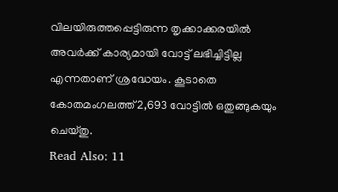വിലയിരുത്തപ്പെട്ടിരുന്ന തൃക്കാക്കരയിൽ അവർക്ക് കാര്യമായി വോട്ട് ലഭിച്ചിട്ടില്ല എന്നതാണ് ശ്രദ്ധേയം. കൂടാതെ കോതമംഗലത്ത് 2,693 വോട്ടിൽ ഒതുങ്ങുകയും ചെയ്തു.
Read Also: 11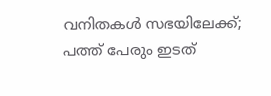വനിതകൾ സഭയിലേക്ക്; പത്ത് പേരും ഇടത്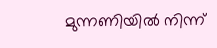മുന്നണിയിൽ നിന്ന്